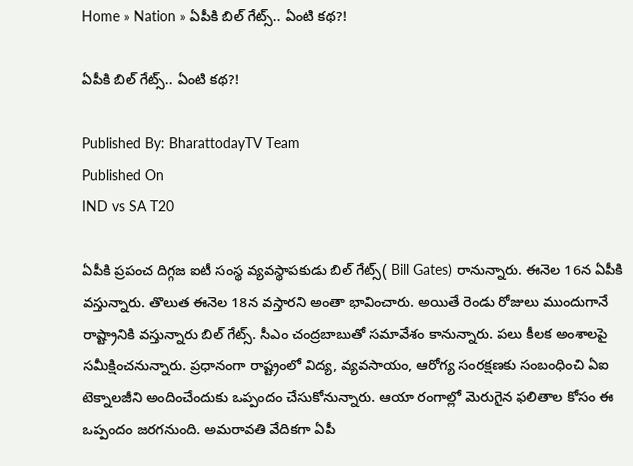Home » Nation » ఏపీకి బిల్ గేట్స్.. ఏంటి కథ?!

ఏపీకి బిల్ గేట్స్.. ఏంటి కథ?!

Published By: BharattodayTV Team
Published On
IND vs SA T20

ఏపీకి ప్రపంచ దిగ్గజ ఐటీ సంస్థ వ్యవస్థాపకుడు బిల్ గేట్స్( Bill Gates) రానున్నారు. ఈనెల 16న ఏపీకి వస్తున్నారు. తొలుత ఈనెల 18న వస్తారని అంతా భావించారు. అయితే రెండు రోజులు ముందుగానే రాష్ట్రానికి వస్తున్నారు బిల్ గేట్స్. సీఎం చంద్రబాబుతో సమావేశం కానున్నారు. పలు కీలక అంశాలపై సమీక్షించనున్నారు. ప్రధానంగా రాష్ట్రంలో విద్య, వ్యవసాయం, ఆరోగ్య సంరక్షణకు సంబంధించి ఏఐ టెక్నాలజీని అందించేందుకు ఒప్పందం చేసుకోనున్నారు. ఆయా రంగాల్లో మెరుగైన ఫలితాల కోసం ఈ ఒప్పందం జరగనుంది. అమరావతి వేదికగా ఏపీ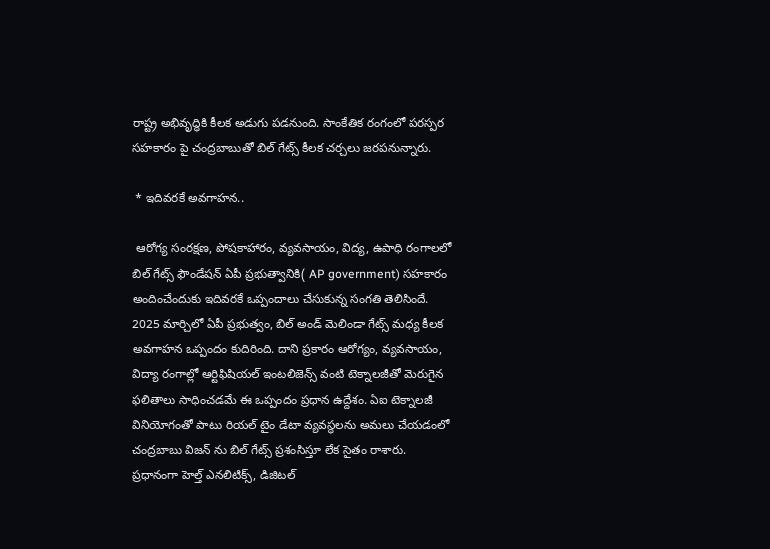రాష్ట్ర అభివృద్ధికి కీలక అడుగు పడనుంది. సాంకేతిక రంగంలో పరస్పర సహకారం పై చంద్రబాబుతో బిల్ గేట్స్ కీలక చర్చలు జరపనున్నారు.

 * ఇదివరకే అవగాహన..

 ఆరోగ్య సంరక్షణ, పోషకాహారం, వ్యవసాయం, విద్య, ఉపాధి రంగాలలో బిల్ గేట్స్ ఫౌండేషన్ ఏపీ ప్రభుత్వానికి( AP government) సహకారం అందించేందుకు ఇదివరకే ఒప్పందాలు చేసుకున్న సంగతి తెలిసిందే. 2025 మార్చిలో ఏపీ ప్రభుత్వం, బిల్ అండ్ మెలిండా గేట్స్ మధ్య కీలక అవగాహన ఒప్పందం కుదిరింది. దాని ప్రకారం ఆరోగ్యం, వ్యవసాయం, విద్యా రంగాల్లో ఆర్టిఫిషియల్ ఇంటలిజెన్స్ వంటి టెక్నాలజీతో మెరుగైన ఫలితాలు సాధించడమే ఈ ఒప్పందం ప్రధాన ఉద్దేశం. ఏఐ టెక్నాలజీ వినియోగంతో పాటు రియల్ టైం డేటా వ్యవస్థలను అమలు చేయడంలో చంద్రబాబు విజన్ ను బిల్ గేట్స్ ప్రశంసిస్తూ లేక సైతం రాశారు. ప్రధానంగా హెల్త్ ఎనలిటిక్స్, డిజిటల్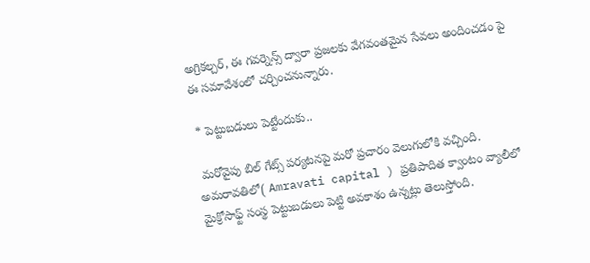అగ్రికల్చర్, ఈ గవర్నెన్స్ ద్వారా ప్రజలకు వేగవంతమైన సేవలు అందించడం పై ఈ సమావేశంలో చర్చించనున్నారు.

 * పెట్టుబడులు పెట్టేందుకు..

 మరోవైపు బిల్ గేట్స్ పర్యటనపై మరో ప్రచారం వెలుగులోకి వచ్చింది. అమరావతిలో( Amravati capital ) ప్రతిపాదిత క్వాంటం వ్యాలీలో మైక్రోసాఫ్ట్ సంస్థ పెట్టుబడులు పెట్టి అవకాశం ఉన్నట్లు తెలుస్తోంది.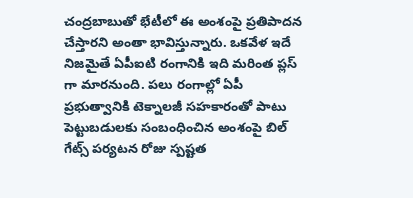చంద్రబాబుతో భేటీలో ఈ అంశంపై ప్రతిపాదన చేస్తారని అంతా భావిస్తున్నారు. ఒకవేళ ఇదే నిజమైతే ఏపీఐటి రంగానికి ఇది మరింత ప్లస్ గా మారనుంది. పలు రంగాల్లో ఏపీ ప్రభుత్వానికి టెక్నాలజీ సహకారంతో పాటు పెట్టుబడులకు సంబంధించిన అంశంపై బిల్ గేట్స్ పర్యటన రోజు స్పష్టత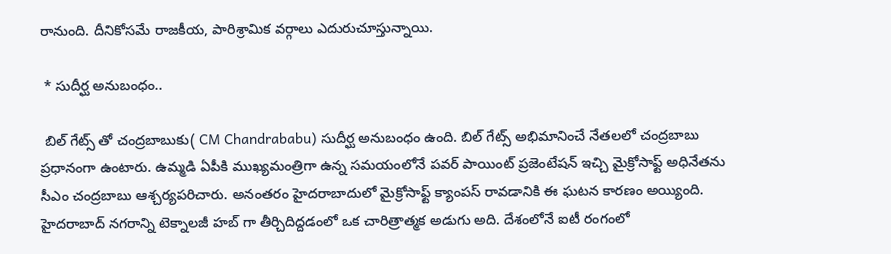రానుంది. దీనికోసమే రాజకీయ, పారిశ్రామిక వర్గాలు ఎదురుచూస్తున్నాయి.

 * సుదీర్ఘ అనుబంధం..

 బిల్ గేట్స్ తో చంద్రబాబుకు( CM Chandrababu) సుదీర్ఘ అనుబంధం ఉంది. బిల్ గేట్స్ అభిమానించే నేతలలో చంద్రబాబు ప్రధానంగా ఉంటారు. ఉమ్మడి ఏపీకి ముఖ్యమంత్రిగా ఉన్న సమయంలోనే పవర్ పాయింట్ ప్రజెంటేషన్ ఇచ్చి మైక్రోసాఫ్ట్ అధినేతను సీఎం చంద్రబాబు ఆశ్చర్యపరిచారు. అనంతరం హైదరాబాదులో మైక్రోసాఫ్ట్ క్యాంపస్ రావడానికి ఈ ఘటన కారణం అయ్యింది. హైదరాబాద్ నగరాన్ని టెక్నాలజీ హబ్ గా తీర్చిదిద్దడంలో ఒక చారిత్రాత్మక అడుగు అది. దేశంలోనే ఐటీ రంగంలో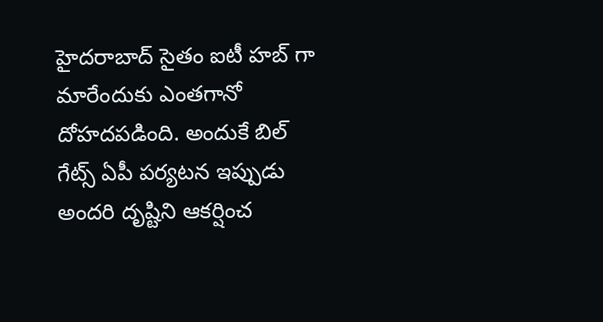హైదరాబాద్ సైతం ఐటీ హబ్ గా మారేందుకు ఎంతగానో దోహదపడింది. అందుకే బిల్ గేట్స్ ఏపీ పర్యటన ఇప్పుడు అందరి దృష్టిని ఆకర్షించ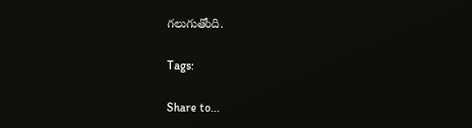గలుగుతోంది.

Tags:

Share to...